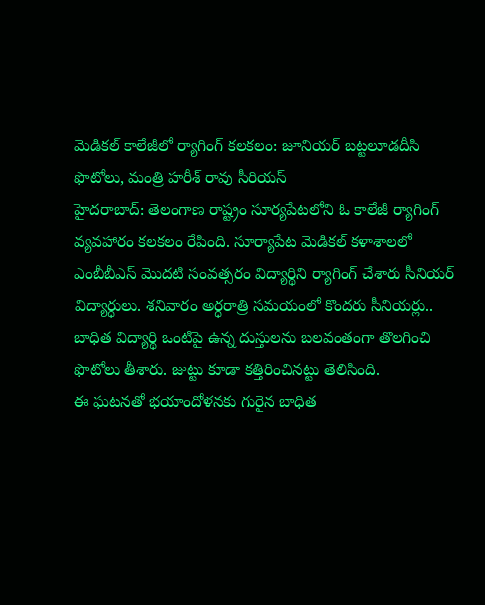మెడికల్ కాలేజీలో ర్యాగింగ్ కలకలం: జూనియర్ బట్టలూడదీసి ఫొటోలు, మంత్రి హరీశ్ రావు సీరియస్
హైదరాబాద్: తెలంగాణ రాష్ట్రం సూర్యపేటలోని ఓ కాలేజీ ర్యాగింగ్ వ్యవహారం కలకలం రేపింది. సూర్యాపేట మెడికల్ కళాశాలలో ఎంబీబీఎస్ మొదటి సంవత్సరం విద్యార్థిని ర్యాగింగ్ చేశారు సీనియర్ విద్యార్ధులు. శనివారం అర్ధరాత్రి సమయంలో కొందరు సీనియర్లు.. బాధిత విద్యార్థి ఒంటిపై ఉన్న దుస్తులను బలవంతంగా తొలగించి ఫొటోలు తీశారు. జుట్టు కూడా కత్తిరించినట్టు తెలిసింది.
ఈ ఘటనతో భయాందోళనకు గురైన బాధిత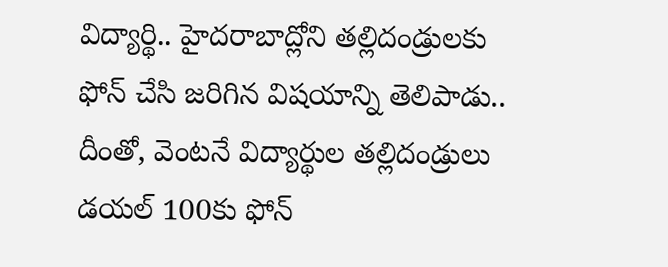విద్యార్థి.. హైదరాబాద్లోని తల్లిదండ్రులకు ఫోన్ చేసి జరిగిన విషయాన్ని తెలిపాడు.. దీంతో, వెంటనే విద్యార్థుల తల్లిదండ్రులు డయల్ 100కు ఫోన్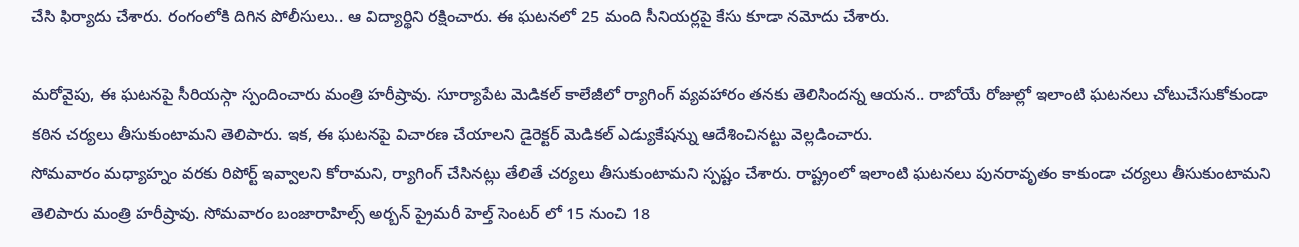చేసి ఫిర్యాదు చేశారు. రంగంలోకి దిగిన పోలీసులు.. ఆ విద్యార్థిని రక్షించారు. ఈ ఘటనలో 25 మంది సీనియర్లపై కేసు కూడా నమోదు చేశారు.

మరోవైపు, ఈ ఘటనపై సీరియస్గా స్పందించారు మంత్రి హరీష్రావు. సూర్యాపేట మెడికల్ కాలేజీలో ర్యాగింగ్ వ్యవహారం తనకు తెలిసిందన్న ఆయన.. రాబోయే రోజుల్లో ఇలాంటి ఘటనలు చోటుచేసుకోకుండా కఠిన చర్యలు తీసుకుంటామని తెలిపారు. ఇక, ఈ ఘటనపై విచారణ చేయాలని డైరెక్టర్ మెడికల్ ఎడ్యుకేషన్ను ఆదేశించినట్టు వెల్లడించారు.
సోమవారం మధ్యాహ్నం వరకు రిపోర్ట్ ఇవ్వాలని కోరామని, ర్యాగింగ్ చేసినట్లు తేలితే చర్యలు తీసుకుంటామని స్పష్టం చేశారు. రాష్ట్రంలో ఇలాంటి ఘటనలు పునరావృతం కాకుండా చర్యలు తీసుకుంటామని తెలిపారు మంత్రి హరీష్రావు. సోమవారం బంజారాహిల్స్ అర్బన్ ప్రైమరీ హెల్త్ సెంటర్ లో 15 నుంచి 18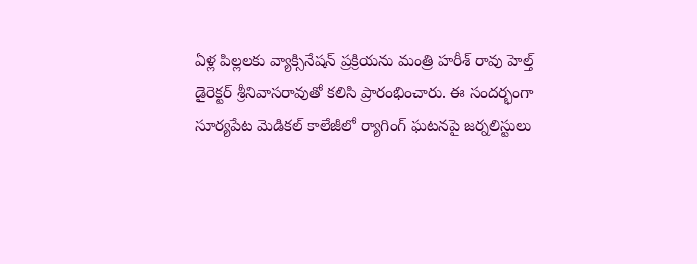ఏళ్ల పిల్లలకు వ్యాక్సినేషన్ ప్రక్రియను మంత్రి హరీశ్ రావు హెల్త్ డైరెక్టర్ శ్రీనివాసరావుతో కలిసి ప్రారంభించారు. ఈ సందర్భంగా సూర్యపేట మెడికల్ కాలేజీలో ర్యాగింగ్ ఘటనపై జర్నలిస్టులు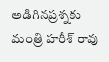అడిగినప్రశ్నకు మంత్రి హరీశ్ రావు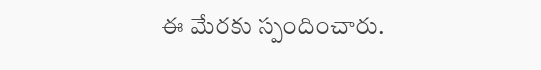ఈ మేరకు స్పందించారు.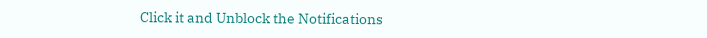Click it and Unblock the Notifications